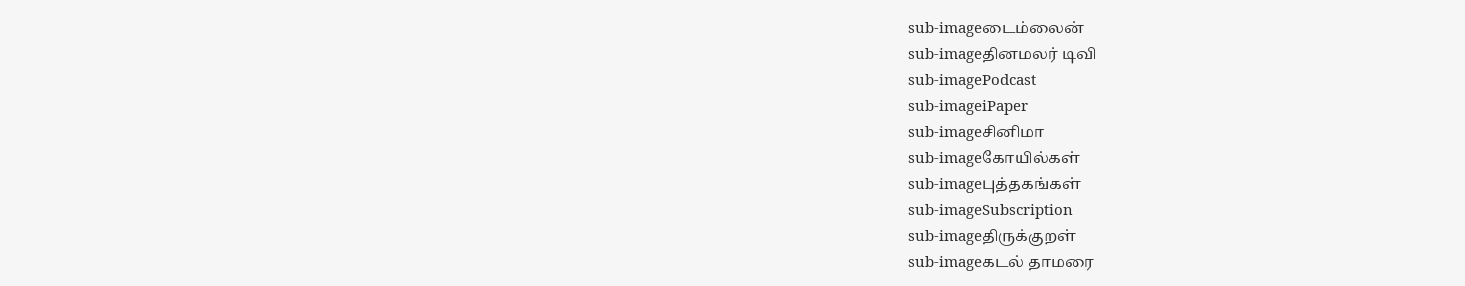sub-imageடைம்லைன்
sub-imageதினமலர் டிவி
sub-imagePodcast
sub-imageiPaper
sub-imageசினிமா
sub-imageகோயில்கள்
sub-imageபுத்தகங்கள்
sub-imageSubscription
sub-imageதிருக்குறள்
sub-imageகடல் தாமரை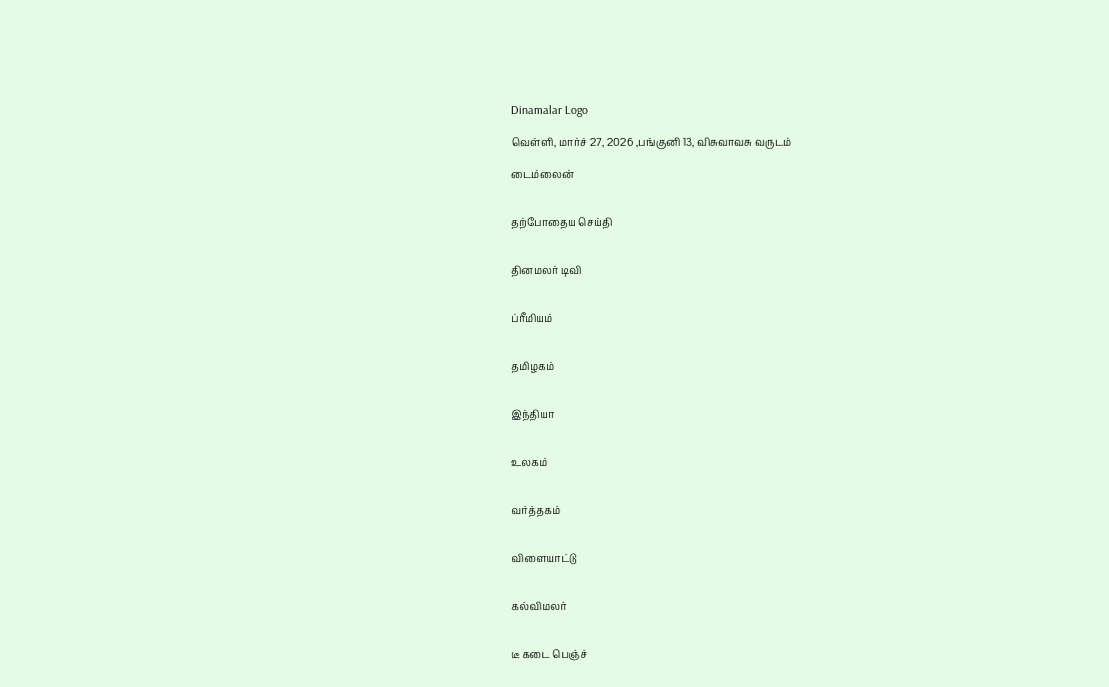Dinamalar Logo

வெள்ளி, மார்ச் 27, 2026 ,பங்குனி 13, விசுவாவசு வருடம்

டைம்லைன்


தற்போதைய செய்தி


தினமலர் டிவி


ப்ரீமியம்


தமிழகம்


இந்தியா


உலகம்


வர்த்தகம்


விளையாட்டு


கல்விமலர்


டீ கடை பெஞ்ச்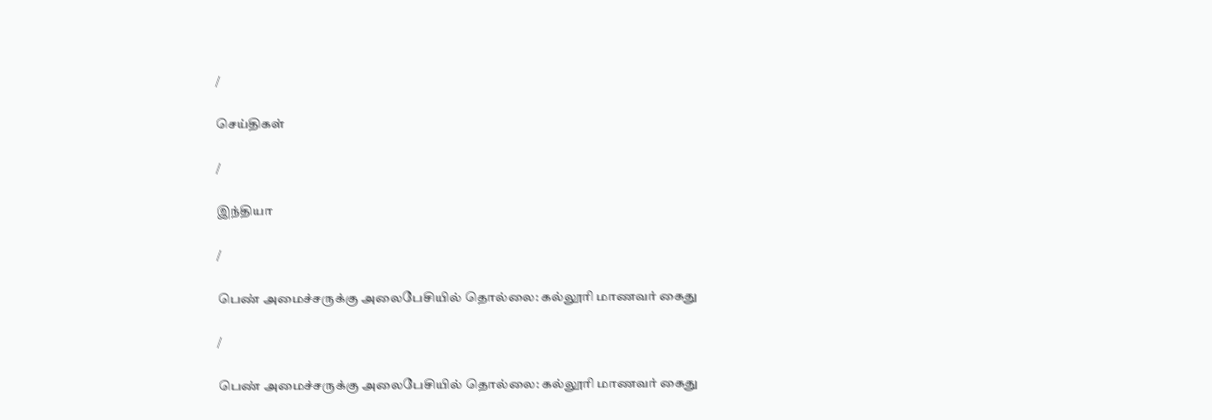/

செய்திகள்

/

இந்தியா

/

பெண் அமைச்சருக்கு அலைபேசியில் தொல்லை: கல்லூரி மாணவர் கைது

/

பெண் அமைச்சருக்கு அலைபேசியில் தொல்லை: கல்லூரி மாணவர் கைது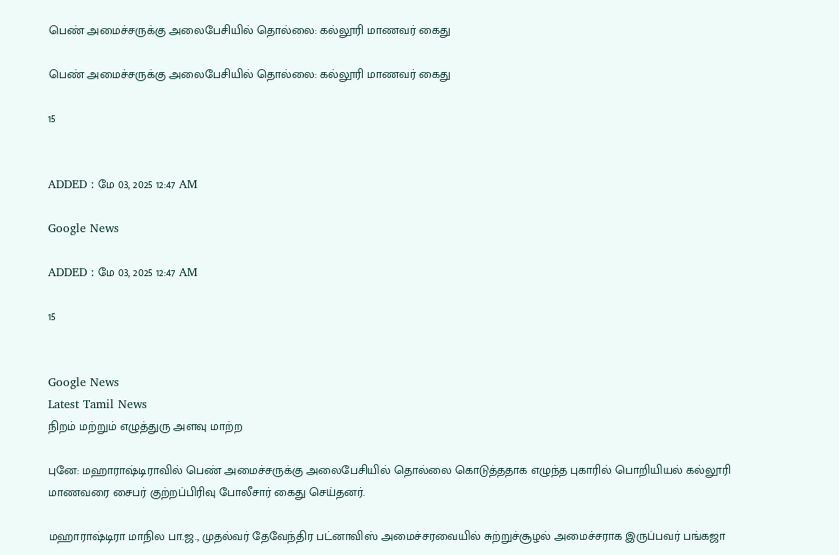பெண் அமைச்சருக்கு அலைபேசியில் தொல்லை: கல்லூரி மாணவர் கைது

பெண் அமைச்சருக்கு அலைபேசியில் தொல்லை: கல்லூரி மாணவர் கைது

15


ADDED : மே 03, 2025 12:47 AM

Google News

ADDED : மே 03, 2025 12:47 AM

15


Google News
Latest Tamil News
நிறம் மற்றும் எழுத்துரு அளவு மாற்ற

புனே: மஹாராஷ்டிராவில் பெண் அமைச்சருக்கு அலைபேசியில் தொல்லை கொடுத்ததாக எழுந்த புகாரில் பொறியியல் கல்லூரி மாணவரை சைபர் குற்றப்பிரிவு போலீசார் கைது செய்தனர்.

மஹாராஷ்டிரா மாநில பா.ஜ., முதல்வர் தேவேந்திர பட்னாவிஸ் அமைச்சரவையில் சுற்றுச்சூழல் அமைச்சராக இருப்பவர் பங்கஜா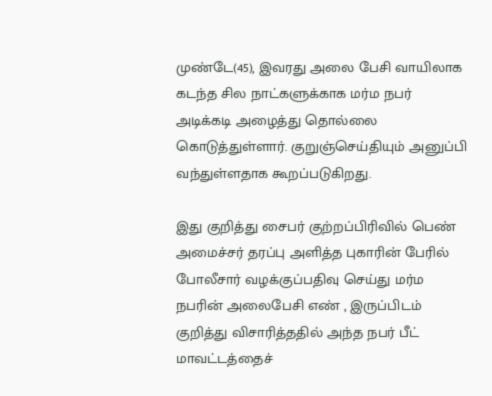முண்டே(45), இவரது அலை பேசி வாயிலாக கடந்த சில நாட்களுக்காக மர்ம நபர் அடிக்கடி அழைத்து தொல்லை கொடுத்துள்ளார். குறுஞ்செய்தியும் அனுப்பி வந்துள்ளதாக கூறப்படுகிறது.

இது குறித்து சைபர் குற்றப்பிரிவில் பெண் அமைச்சர் தரப்பு அளித்த புகாரின் பேரில் போலீசார் வழக்குப்பதிவு செய்து மர்ம நபரின் அலைபேசி எண் , இருப்பிடம் குறித்து விசாரித்ததில் அந்த நபர் பீட் மாவட்டத்தைச்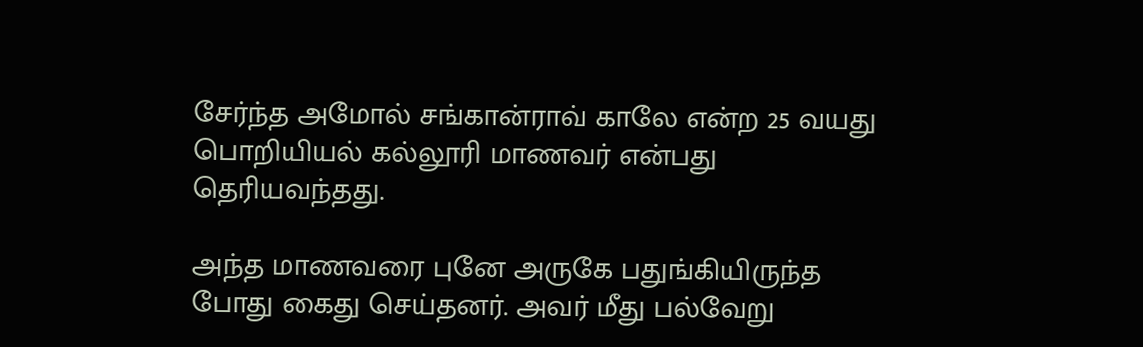சேர்ந்த அமோல் சங்கான்ராவ் காலே என்ற 25 வயது பொறியியல் கல்லூரி மாணவர் என்பது தெரியவந்தது.

அந்த மாணவரை புனே அருகே பதுங்கியிருந்த போது கைது செய்தனர். அவர் மீது பல்வேறு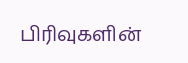பிரிவுகளின்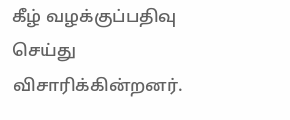கீழ் வழக்குப்பதிவு செய்து விசாரிக்கின்றனர்.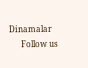Dinamalar
      Follow us